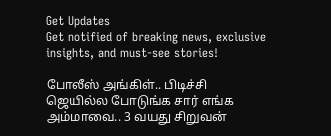Get Updates
Get notified of breaking news, exclusive insights, and must-see stories!

போலீஸ் அங்கிள்.. பிடிச்சி ஜெயில்ல போடுங்க சார் எங்க அம்மாவை.. 3 வயது சிறுவன்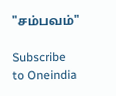"சம்பவம்"

Subscribe to Oneindia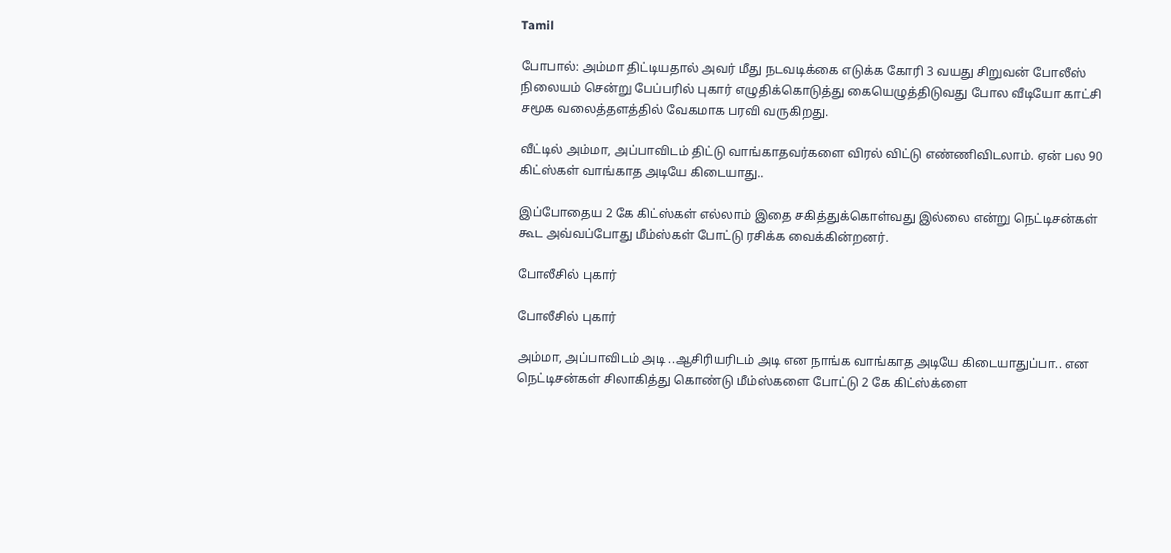Tamil

போபால்: அம்மா திட்டியதால் அவர் மீது நடவடிக்கை எடுக்க கோரி 3 வயது சிறுவன் போலீஸ் நிலையம் சென்று பேப்பரில் புகார் எழுதிக்கொடுத்து கையெழுத்திடுவது போல வீடியோ காட்சி சமூக வலைத்தளத்தில் வேகமாக பரவி வருகிறது.

வீட்டில் அம்மா, அப்பாவிடம் திட்டு வாங்காதவர்களை விரல் விட்டு எண்ணிவிடலாம். ஏன் பல 90 கிட்ஸ்கள் வாங்காத அடியே கிடையாது..

இப்போதைய 2 கே கிட்ஸ்கள் எல்லாம் இதை சகித்துக்கொள்வது இல்லை என்று நெட்டிசன்கள் கூட அவ்வப்போது மீம்ஸ்கள் போட்டு ரசிக்க வைக்கின்றனர்.

போலீசில் புகார்

போலீசில் புகார்

அம்மா, அப்பாவிடம் அடி ..ஆசிரியரிடம் அடி என நாங்க வாங்காத அடியே கிடையாதுப்பா.. என நெட்டிசன்கள் சிலாகித்து கொண்டு மீம்ஸ்களை போட்டு 2 கே கிட்ஸ்க்ளை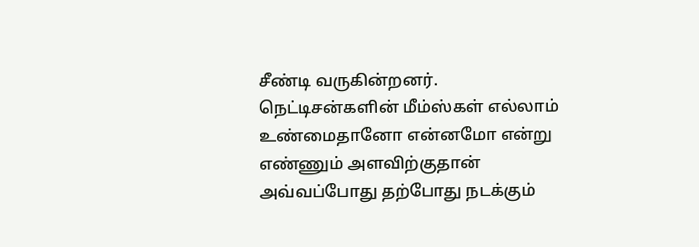சீண்டி வருகின்றனர். நெட்டிசன்களின் மீம்ஸ்கள் எல்லாம் உண்மைதானோ என்னமோ என்று எண்ணும் அளவிற்குதான் அவ்வப்போது தற்போது நடக்கும்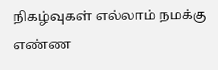நிகழ்வுகள் எல்லாம் நமக்கு எண்ண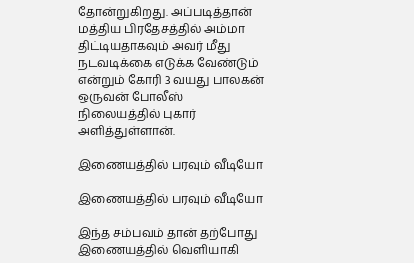தோன்றுகிறது. அப்படித்தான் மத்திய பிரதேசத்தில் அம்மா திட்டியதாகவும் அவர் மீது நடவடிக்கை எடுக்க வேண்டும் என்றும் கோரி 3 வயது பாலகன் ஒருவன் போலீஸ் நிலையத்தில் புகார் அளித்துள்ளான்.

இணையத்தில் பரவும் வீடியோ

இணையத்தில் பரவும் வீடியோ

இந்த சம்பவம் தான் தற்போது இணையத்தில் வெளியாகி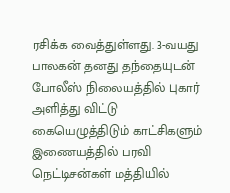ரசிக்க வைத்துள்ளது. 3-வயது பாலகன் தனது தந்தையுடன் போலீஸ் நிலையத்தில் புகார் அளித்து விட்டு கையெழுத்திடும் காட்சிகளும் இணையத்தில் பரவி நெட்டிசன்கள் மத்தியில்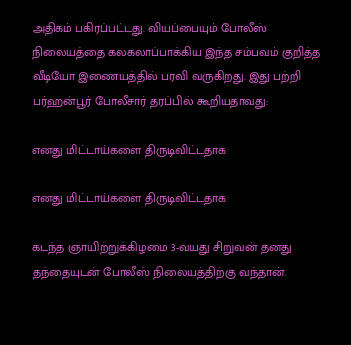அதிகம் பகிரப்பட்டது. வியப்பையும் போலீஸ் நிலையத்தை கலகலாப்பாக்கிய இந்த சம்பவம் குறித்த வீடியோ இணையத்தில் பரவி வருகிறது. இது பற்றி பர்ஹன்பூர் போலீசார் தரப்பில் கூறியதாவது:

எனது மிட்டாய்களை திருடிவிட்டதாக

எனது மிட்டாய்களை திருடிவிட்டதாக

கடந்த ஞாயிற்றுக்கிழமை 3-வயது சிறுவன் தனது தந்தையுடன் போலீஸ் நிலையத்திற்கு வந்தான்.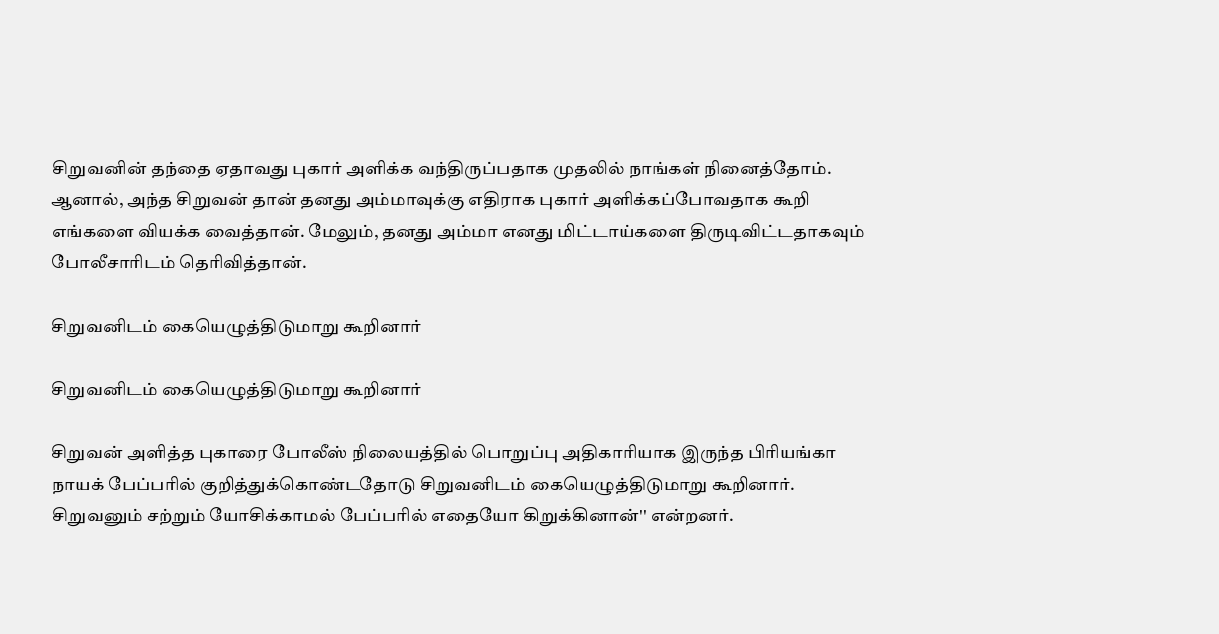சிறுவனின் தந்தை ஏதாவது புகார் அளிக்க வந்திருப்பதாக முதலில் நாங்கள் நினைத்தோம். ஆனால், அந்த சிறுவன் தான் தனது அம்மாவுக்கு எதிராக புகார் அளிக்கப்போவதாக கூறி எங்களை வியக்க வைத்தான். மேலும், தனது அம்மா எனது மிட்டாய்களை திருடிவிட்டதாகவும் போலீசாரிடம் தெரிவித்தான்.

சிறுவனிடம் கையெழுத்திடுமாறு கூறினார்

சிறுவனிடம் கையெழுத்திடுமாறு கூறினார்

சிறுவன் அளித்த புகாரை போலீஸ் நிலையத்தில் பொறுப்பு அதிகாரியாக இருந்த பிரியங்கா நாயக் பேப்பரில் குறித்துக்கொண்டதோடு சிறுவனிடம் கையெழுத்திடுமாறு கூறினார். சிறுவனும் சற்றும் யோசிக்காமல் பேப்பரில் எதையோ கிறுக்கினான்'' என்றனர்.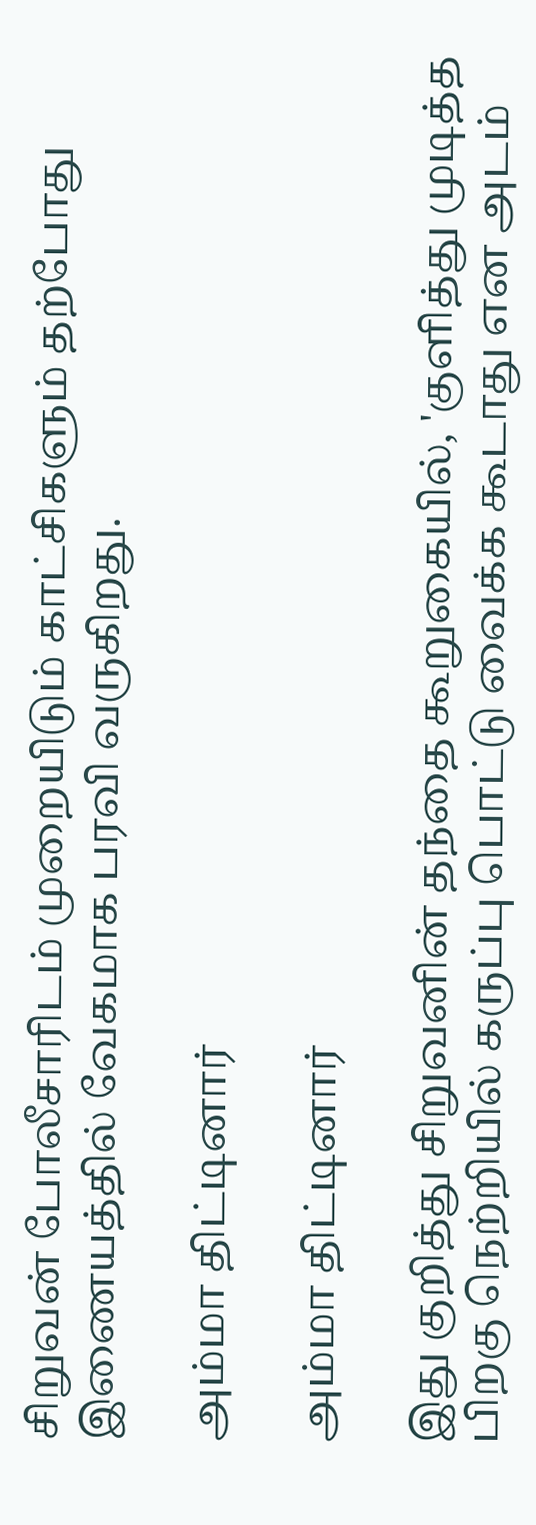சிறுவன் போலீசாரிடம் முறையிடும் காட்சிகளும் தற்போது இணையத்தில் வேகமாக பரவி வருகிறது.

அம்மா திட்டினார்

அம்மா திட்டினார்

இது குறித்து சிறுவனின் தந்தை கூறுகையில், 'குளித்து முடித்த பிறகு நெற்றியில் கருப்பு பொட்டு வைக்க கூடாது என அடம்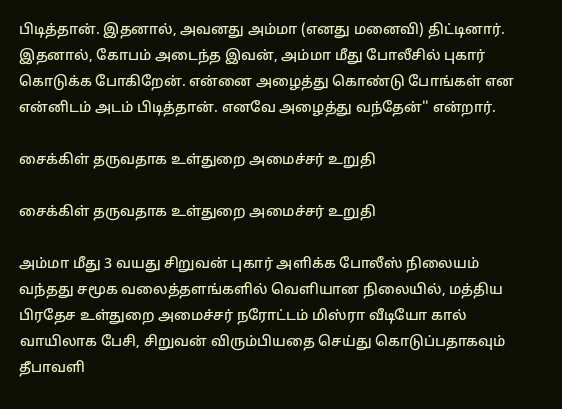பிடித்தான். இதனால், அவனது அம்மா (எனது மனைவி) திட்டினார். இதனால், கோபம் அடைந்த இவன், அம்மா மீது போலீசில் புகார் கொடுக்க போகிறேன். என்னை அழைத்து கொண்டு போங்கள் என என்னிடம் அடம் பிடித்தான். எனவே அழைத்து வந்தேன்'' என்றார்.

சைக்கிள் தருவதாக உள்துறை அமைச்சர் உறுதி

சைக்கிள் தருவதாக உள்துறை அமைச்சர் உறுதி

அம்மா மீது 3 வயது சிறுவன் புகார் அளிக்க போலீஸ் நிலையம் வந்தது சமூக வலைத்தளங்களில் வெளியான நிலையில், மத்திய பிரதேச உள்துறை அமைச்சர் நரோட்டம் மிஸ்ரா வீடியோ கால் வாயிலாக பேசி, சிறுவன் விரும்பியதை செய்து கொடுப்பதாகவும் தீபாவளி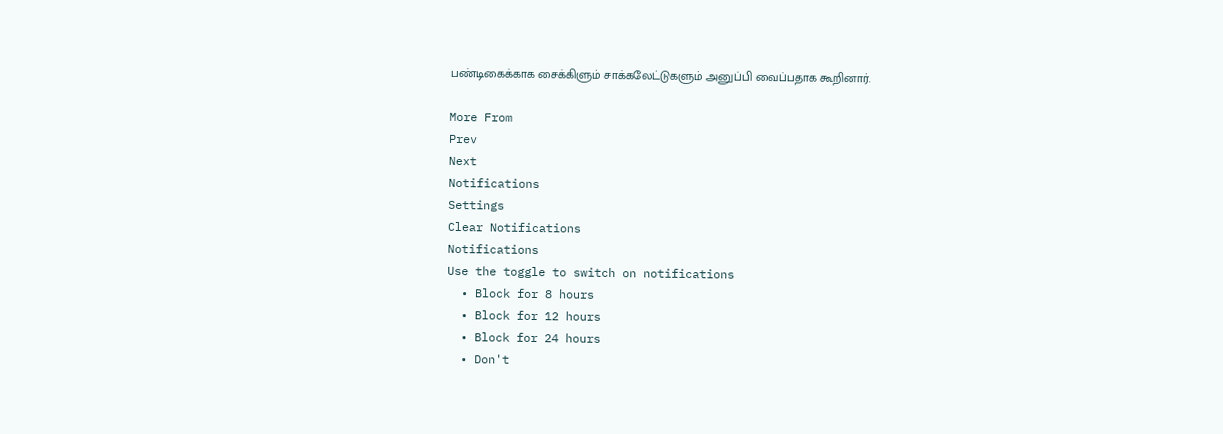பண்டிகைக்காக சைக்கிளும் சாக்கலேட்டுகளும் அனுப்பி வைப்பதாக கூறினார்.

More From
Prev
Next
Notifications
Settings
Clear Notifications
Notifications
Use the toggle to switch on notifications
  • Block for 8 hours
  • Block for 12 hours
  • Block for 24 hours
  • Don't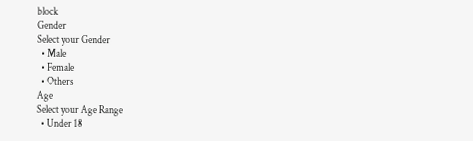block
Gender
Select your Gender
  • Male
  • Female
  • Others
Age
Select your Age Range
  • Under 18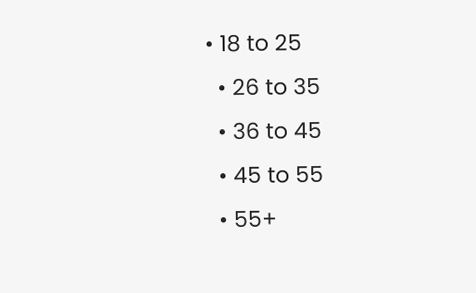• 18 to 25
  • 26 to 35
  • 36 to 45
  • 45 to 55
  • 55+